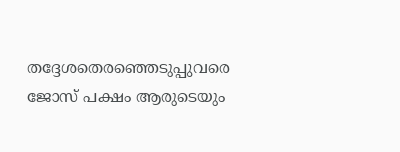തദ്ദേശതെരഞ്ഞെടുപ്പുവരെ ജോസ് പക്ഷം ആരുടെയും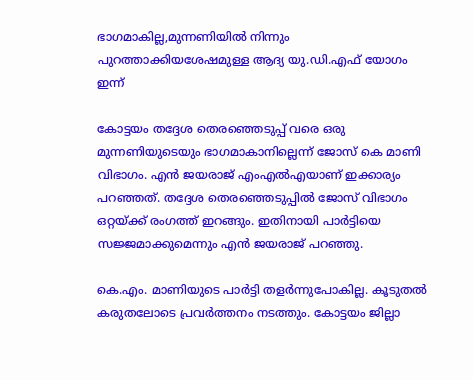ഭാഗമാകില്ല,മുന്നണിയില്‍ നിന്നും പുറത്താക്കിയശേഷമുള്ള ആദ്യ യു.ഡി.എഫ് യോഗം ഇന്ന്

കോട്ടയം തദ്ദേശ തെരഞ്ഞെടുപ്പ് വരെ ഒരു മുന്നണിയുടെയും ഭാഗമാകാനില്ലെന്ന് ജോസ് കെ മാണി വിഭാഗം. എന്‍ ജയരാജ് എംഎല്‍എയാണ് ഇക്കാര്യം പറഞ്ഞത്. തദ്ദേശ തെരഞ്ഞെടുപ്പില്‍ ജോസ് വിഭാഗം ഒറ്റയ്ക്ക് രംഗത്ത് ഇറങ്ങും. ഇതിനായി പാര്‍ട്ടിയെ സജ്ജമാക്കുമെന്നും എന്‍ ജയരാജ് പറഞ്ഞു.

കെ.എം. മാണിയുടെ പാര്‍ട്ടി തളര്‍ന്നുപോകില്ല. കൂടുതല്‍ കരുതലോടെ പ്രവര്‍ത്തനം നടത്തും. കോട്ടയം ജില്ലാ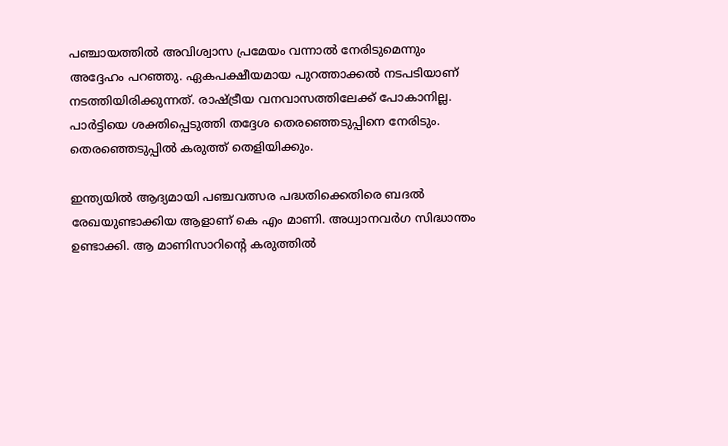പഞ്ചായത്തില്‍ അവിശ്വാസ പ്രമേയം വന്നാല്‍ നേരിടുമെന്നും അദ്ദേഹം പറഞ്ഞു. ഏകപക്ഷീയമായ പുറത്താക്കല്‍ നടപടിയാണ് നടത്തിയിരിക്കുന്നത്. രാഷ്ട്രീയ വനവാസത്തിലേക്ക് പോകാനില്ല. പാര്‍ട്ടിയെ ശക്തിപ്പെടുത്തി തദ്ദേശ തെരഞ്ഞെടുപ്പിനെ നേരിടും. തെരഞ്ഞെടുപ്പില്‍ കരുത്ത് തെളിയിക്കും.

ഇന്ത്യയില്‍ ആദ്യമായി പഞ്ചവത്സര പദ്ധതിക്കെതിരെ ബദല്‍ രേഖയുണ്ടാക്കിയ ആളാണ് കെ എം മാണി. അധ്വാനവര്‍ഗ സിദ്ധാന്തം ഉണ്ടാക്കി. ആ മാണിസാറിന്റെ കരുത്തില്‍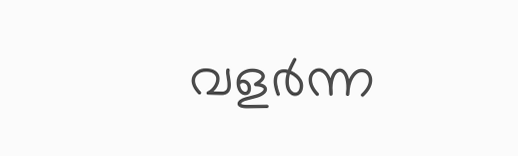വളര്‍ന്ന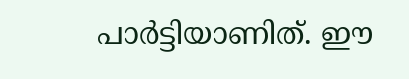പാര്‍ട്ടിയാണിത്. ഈ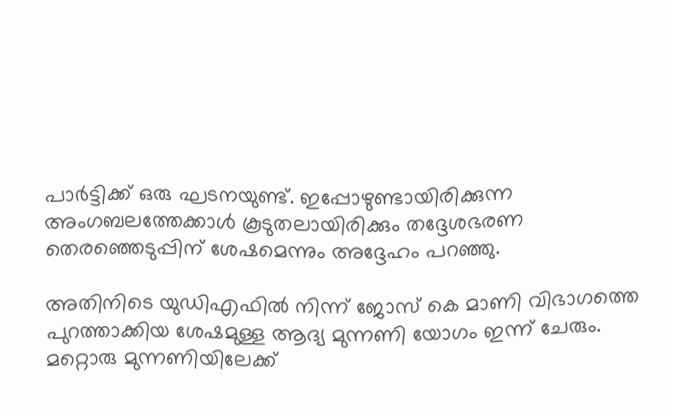പാര്‍ട്ടിക്ക് ഒരു ഘടനയുണ്ട്. ഇപ്പോഴുണ്ടായിരിക്കുന്ന അംഗബലത്തേക്കാള്‍ കൂടുതലായിരിക്കും തദ്ദേശഭരണ തെരഞ്ഞെടുപ്പിന് ശേഷമെന്നും അദ്ദേഹം പറഞ്ഞു.

അതിനിടെ യുഡിഎഫില്‍ നിന്ന് ജോസ് കെ മാണി വിഭാഗത്തെ പുറത്താക്കിയ ശേഷമുള്ള ആദ്യ മുന്നണി യോഗം ഇന്ന് ചേരും. മറ്റൊരു മുന്നണിയിലേക്ക്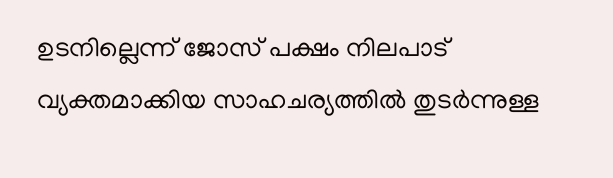ഉടനില്ലെന്ന് ജോസ് പക്ഷം നിലപാട് വ്യക്തമാക്കിയ സാഹചര്യത്തില്‍ തുടര്‍ന്നുള്ള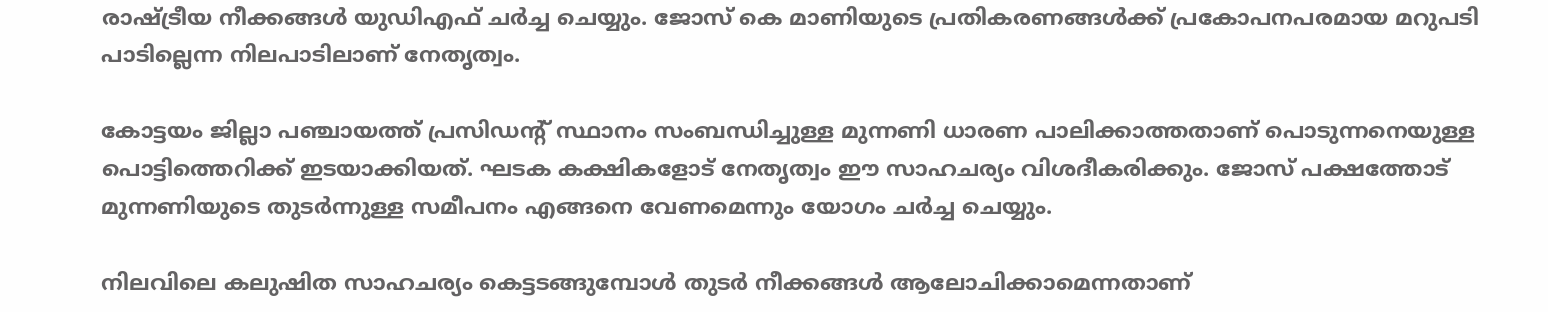രാഷ്ട്രീയ നീക്കങ്ങള്‍ യുഡിഎഫ് ചര്‍ച്ച ചെയ്യും. ജോസ് കെ മാണിയുടെ പ്രതികരണങ്ങള്‍ക്ക് പ്രകോപനപരമായ മറുപടി പാടില്ലെന്ന നിലപാടിലാണ് നേതൃത്വം.

കോട്ടയം ജില്ലാ പഞ്ചായത്ത് പ്രസിഡന്റ് സ്ഥാനം സംബന്ധിച്ചുള്ള മുന്നണി ധാരണ പാലിക്കാത്തതാണ് പൊടുന്നനെയുള്ള പൊട്ടിത്തെറിക്ക് ഇടയാക്കിയത്. ഘടക കക്ഷികളോട് നേതൃത്വം ഈ സാഹചര്യം വിശദീകരിക്കും. ജോസ് പക്ഷത്തോട് മുന്നണിയുടെ തുടര്‍ന്നുള്ള സമീപനം എങ്ങനെ വേണമെന്നും യോഗം ചര്‍ച്ച ചെയ്യും.

നിലവിലെ കലുഷിത സാഹചര്യം കെട്ടടങ്ങുമ്പോള്‍ തുടര്‍ നീക്കങ്ങള്‍ ആലോചിക്കാമെന്നതാണ്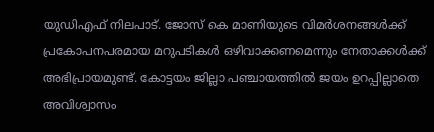യുഡിഎഫ് നിലപാട്. ജോസ് കെ മാണിയുടെ വിമര്‍ശനങ്ങള്‍ക്ക് പ്രകോപനപരമായ മറുപടികള്‍ ഒഴിവാക്കണമെന്നും നേതാക്കള്‍ക്ക് അഭിപ്രായമുണ്ട്. കോട്ടയം ജില്ലാ പഞ്ചായത്തില്‍ ജയം ഉറപ്പില്ലാതെ അവിശ്വാസം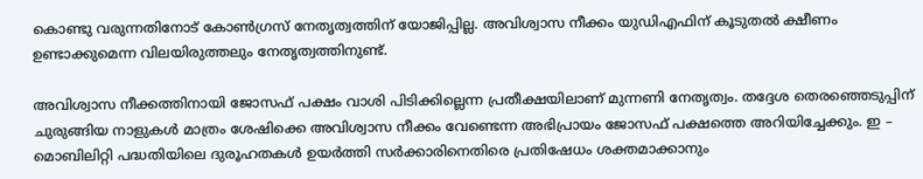കൊണ്ടു വരുന്നതിനോട് കോണ്‍ഗ്രസ് നേതൃത്വത്തിന് യോജിപ്പില്ല. അവിശ്വാസ നീക്കം യുഡിഎഫിന് കൂടുതല്‍ ക്ഷീണം ഉണ്ടാക്കുമെന്ന വിലയിരുത്തലും നേതൃത്വത്തിനുണ്ട്.

അവിശ്വാസ നീക്കത്തിനായി ജോസഫ് പക്ഷം വാശി പിടിക്കില്ലെന്ന പ്രതീക്ഷയിലാണ് മുന്നണി നേതൃത്വം. തദ്ദേശ തെരഞ്ഞെടുപ്പിന് ചുരുങ്ങിയ നാളുകള്‍ മാത്രം ശേഷിക്കെ അവിശ്വാസ നീക്കം വേണ്ടെന്ന അഭിപ്രായം ജോസഫ് പക്ഷത്തെ അറിയിച്ചേക്കും. ഇ – മൊബിലിറ്റി പദ്ധതിയിലെ ദുരൂഹതകള്‍ ഉയര്‍ത്തി സര്‍ക്കാരിനെതിരെ പ്രതിഷേധം ശക്തമാക്കാനും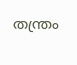തന്ത്രം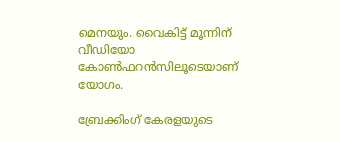മെനയും. വൈകിട്ട് മൂന്നിന് വീഡിയോ കോണ്‍ഫറന്‍സിലൂടെയാണ് യോഗം.

ബ്രേക്കിംഗ് കേരളയുടെ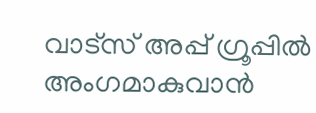വാട്സ് അപ്പ് ഗ്രൂപ്പിൽ അംഗമാകുവാൻ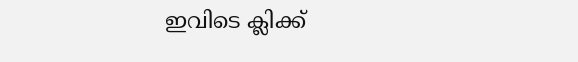ഇവിടെ ക്ലിക്ക്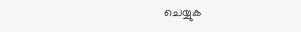ചെയ്യുക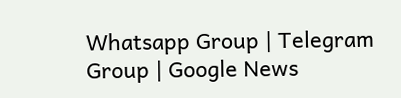Whatsapp Group | Telegram Group | Google News